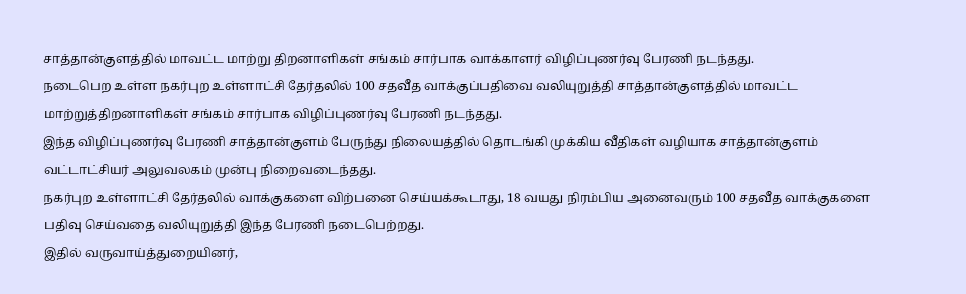சாத்தான்குளத்தில் மாவட்ட மாற்று திறனாளிகள் சங்கம் சார்பாக வாக்காளர் விழிப்புணர்வு பேரணி நடந்தது.
நடைபெற உள்ள நகர்புற உள்ளாட்சி தேர்தலில் 100 சதவீத வாக்குப்பதிவை வலியுறுத்தி சாத்தான்குளத்தில் மாவட்ட மாற்றுத்திறனாளிகள் சங்கம் சார்பாக விழிப்புணர்வு பேரணி நடந்தது.
இந்த விழிப்புணர்வு பேரணி சாத்தான்குளம் பேருந்து நிலையத்தில் தொடங்கி முக்கிய வீதிகள் வழியாக சாத்தான்குளம் வட்டாட்சியர் அலுவலகம் முன்பு நிறைவடைந்தது.
நகர்புற உள்ளாட்சி தேர்தலில் வாக்குகளை விற்பனை செய்யக்கூடாது, 18 வயது நிரம்பிய அனைவரும் 100 சதவீத வாக்குகளை பதிவு செய்வதை வலியுறுத்தி இந்த பேரணி நடைபெற்றது.
இதில் வருவாய்த்துறையினர்,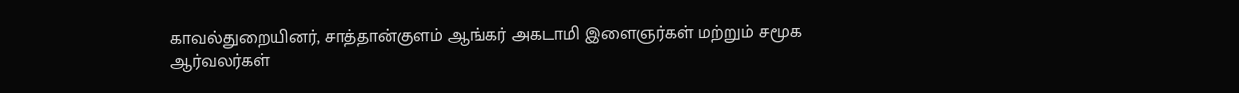காவல்துறையினர், சாத்தான்குளம் ஆங்கர் அகடாமி இளைஞர்கள் மற்றும் சமூக ஆர்வலர்கள்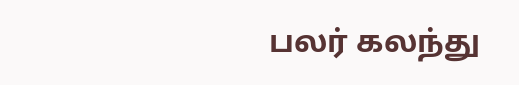பலர் கலந்து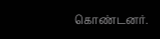கொண்டனர்.